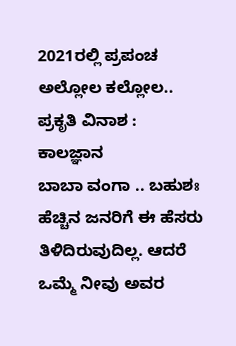2021ರಲ್ಲಿ ಪ್ರಪಂಚ ಅಲ್ಲೋಲ ಕಲ್ಲೋಲ.. ಪ್ರಕೃತಿ ವಿನಾಶ : ಕಾಲಜ್ಞಾನ
ಬಾಬಾ ವಂಗಾ .. ಬಹುಶಃ ಹೆಚ್ಚಿನ ಜನರಿಗೆ ಈ ಹೆಸರು ತಿಳಿದಿರುವುದಿಲ್ಲ. ಆದರೆ ಒಮ್ಮೆ ನೀವು ಅವರ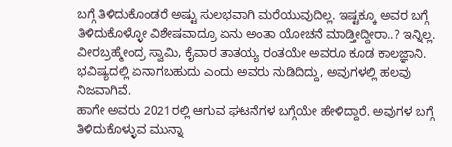ಬಗ್ಗೆ ತಿಳಿದುಕೊಂಡರೆ ಅಷ್ಟು ಸುಲಭವಾಗಿ ಮರೆಯುವುದಿಲ್ಲ. ಇಷ್ಟಕ್ಕೂ ಅವರ ಬಗ್ಗೆ ತಿಳಿದುಕೊಳ್ಳೋ ವಿಶೇಷವಾದ್ರೂ ಏನು ಅಂತಾ ಯೋಚನೆ ಮಾಡ್ತೀದ್ದೀರಾ..? ಇನ್ನಿಲ್ಲ. ವೀರಬ್ರಹ್ಮೇಂದ್ರ ಸ್ವಾಮಿ, ಕೈವಾರ ತಾತಯ್ಯ ರಂತಯೇ ಅವರೂ ಕೂಡ ಕಾಲಜ್ಞಾನಿ. ಭವಿಷ್ಯದಲ್ಲಿ ಏನಾಗಬಹುದು ಎಂದು ಅವರು ನುಡಿದಿದ್ದು, ಅವುಗಳಲ್ಲಿ ಹಲವು ನಿಜವಾಗಿವೆ.
ಹಾಗೇ ಅವರು 2021ರಲ್ಲಿ ಆಗುವ ಘಟನೆಗಳ ಬಗ್ಗೆಯೇ ಹೇಳಿದ್ದಾರೆ. ಅವುಗಳ ಬಗ್ಗೆ ತಿಳಿದುಕೊಳ್ಳುವ ಮುನ್ನಾ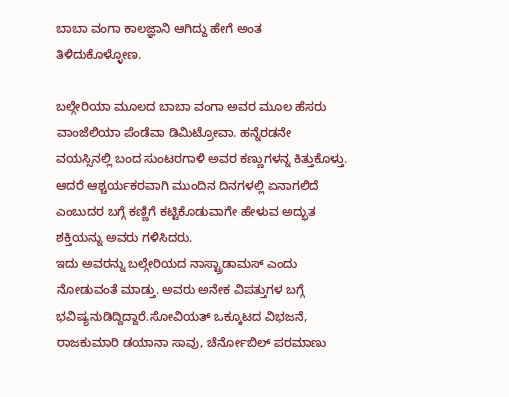ಬಾಬಾ ವಂಗಾ ಕಾಲಜ್ಞಾನಿ ಆಗಿದ್ದು ಹೇಗೆ ಅಂತ ತಿಳಿದುಕೊಳ್ಳೋಣ.

ಬಲ್ಗೇರಿಯಾ ಮೂಲದ ಬಾಬಾ ವಂಗಾ ಅವರ ಮೂಲ ಹೆಸರು ವಾಂಜೆಲಿಯಾ ಪೆಂಡೆವಾ ಡಿಮಿಟ್ರೋವಾ. ಹನ್ನೆರಡನೇ ವಯಸ್ಸಿನಲ್ಲಿ ಬಂದ ಸುಂಟರಗಾಳಿ ಅವರ ಕಣ್ಣುಗಳನ್ನ ಕಿತ್ತುಕೊಳ್ತು. ಆದರೆ ಆಶ್ಚರ್ಯಕರವಾಗಿ ಮುಂದಿನ ದಿನಗಳಲ್ಲಿ ಏನಾಗಲಿದೆ ಎಂಬುದರ ಬಗ್ಗೆ ಕಣ್ಣಿಗೆ ಕಟ್ಟಿಕೊಡುವಾಗೇ ಹೇಳುವ ಅದ್ಭುತ ಶಕ್ತಿಯನ್ನು ಅವರು ಗಳಿಸಿದರು.
ಇದು ಅವರನ್ನು ಬಲ್ಗೇರಿಯದ ನಾಸ್ಟ್ರಾಡಾಮಸ್ ಎಂದು ನೋಡುವಂತೆ ಮಾಡ್ತು. ಅವರು ಅನೇಕ ವಿಪತ್ತುಗಳ ಬಗ್ಗೆ ಭವಿಷ್ಯನುಡಿದ್ದಿದ್ದಾರೆ.ಸೋವಿಯತ್ ಒಕ್ಕೂಟದ ವಿಭಜನೆ, ರಾಜಕುಮಾರಿ ಡಯಾನಾ ಸಾವು, ಚೆರ್ನೋಬಿಲ್ ಪರಮಾಣು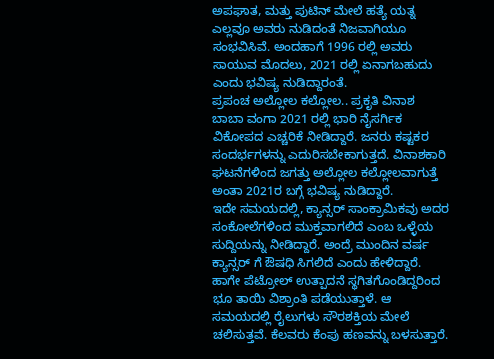ಅಪಘಾತ, ಮತ್ತು ಪುಟಿನ್ ಮೇಲೆ ಹತ್ಯೆ ಯತ್ನ ಎಲ್ಲವೂ ಅವರು ನುಡಿದಂತೆ ನಿಜವಾಗಿಯೂ ಸಂಭವಿಸಿವೆ. ಅಂದಹಾಗೆ 1996 ರಲ್ಲಿ ಅವರು ಸಾಯುವ ಮೊದಲು, 2021 ರಲ್ಲಿ ಏನಾಗಬಹುದು ಎಂದು ಭವಿಷ್ಯ ನುಡಿದ್ದಾರಂತೆ.
ಪ್ರಪಂಚ ಅಲ್ಲೋಲ ಕಲ್ಲೋಲ.. ಪ್ರಕೃತಿ ವಿನಾಶ
ಬಾಬಾ ವಂಗಾ 2021 ರಲ್ಲಿ ಭಾರಿ ನೈಸರ್ಗಿಕ ವಿಕೋಪದ ಎಚ್ಚರಿಕೆ ನೀಡಿದ್ದಾರೆ. ಜನರು ಕಷ್ಟಕರ ಸಂದರ್ಭಗಳನ್ನು ಎದುರಿಸಬೇಕಾಗುತ್ತದೆ. ವಿನಾಶಕಾರಿ ಘಟನೆಗಳಿಂದ ಜಗತ್ತು ಅಲ್ಲೋಲ ಕಲ್ಲೋಲವಾಗುತ್ತೆ ಅಂತಾ 2021ರ ಬಗ್ಗೆ ಭವಿಷ್ಯ ನುಡಿದ್ದಾರೆ.
ಇದೇ ಸಮಯದಲ್ಲಿ, ಕ್ಯಾನ್ಸರ್ ಸಾಂಕ್ರಾಮಿಕವು ಅದರ ಸಂಕೋಲೆಗಳಿಂದ ಮುಕ್ತವಾಗಲಿದೆ ಎಂಬ ಒಳ್ಳೆಯ ಸುದ್ದಿಯನ್ನು ನೀಡಿದ್ದಾರೆ. ಅಂದ್ರೆ ಮುಂದಿನ ವರ್ಷ ಕ್ಯಾನ್ಸರ್ ಗೆ ಔಷಧಿ ಸಿಗಲಿದೆ ಎಂದು ಹೇಳಿದ್ದಾರೆ.
ಹಾಗೇ ಪೆಟ್ರೋಲ್ ಉತ್ಪಾದನೆ ಸ್ಥಗಿತಗೊಂಡಿದ್ದರಿಂದ ಭೂ ತಾಯಿ ವಿಶ್ರಾಂತಿ ಪಡೆಯುತ್ತಾಳೆ. ಆ ಸಮಯದಲ್ಲಿ ರೈಲುಗಳು ಸೌರಶಕ್ತಿಯ ಮೇಲೆ ಚಲಿಸುತ್ತವೆ. ಕೆಲವರು ಕೆಂಪು ಹಣವನ್ನು ಬಳಸುತ್ತಾರೆ.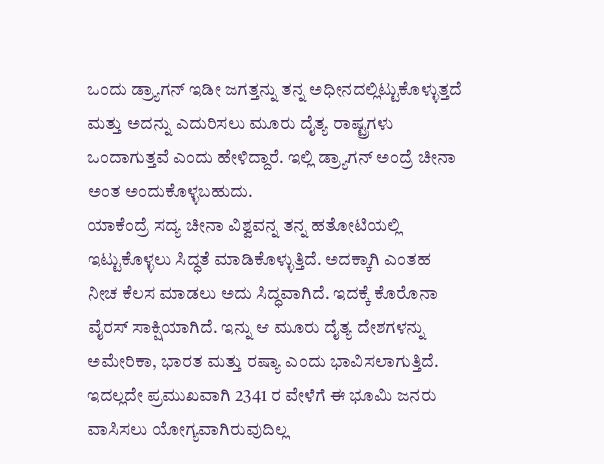ಒಂದು ಡ್ರ್ಯಾಗನ್ ಇಡೀ ಜಗತ್ತನ್ನು ತನ್ನ ಅಧೀನದಲ್ಲಿಟ್ಟುಕೊಳ್ಳುತ್ತದೆ ಮತ್ತು ಅದನ್ನು ಎದುರಿಸಲು ಮೂರು ದೈತ್ಯ ರಾಷ್ಟ್ರಗಳು ಒಂದಾಗುತ್ತವೆ ಎಂದು ಹೇಳಿದ್ದಾರೆ. ಇಲ್ಲಿ ಡ್ರ್ಯಾಗನ್ ಅಂದ್ರೆ ಚೀನಾ ಅಂತ ಅಂದುಕೊಳ್ಳಬಹುದು.
ಯಾಕೆಂದ್ರೆ ಸದ್ಯ ಚೀನಾ ವಿಶ್ವವನ್ನ ತನ್ನ ಹತೋಟಿಯಲ್ಲಿ ಇಟ್ಟುಕೊಳ್ಳಲು ಸಿದ್ಧತೆ ಮಾಡಿಕೊಳ್ಳುತ್ತಿದೆ. ಅದಕ್ಕಾಗಿ ಎಂತಹ ನೀಚ ಕೆಲಸ ಮಾಡಲು ಅದು ಸಿದ್ಧವಾಗಿದೆ. ಇದಕ್ಕೆ ಕೊರೊನಾ ವೈರಸ್ ಸಾಕ್ಷಿಯಾಗಿದೆ. ಇನ್ನು ಆ ಮೂರು ದೈತ್ಯ ದೇಶಗಳನ್ನು ಅಮೇರಿಕಾ, ಭಾರತ ಮತ್ತು ರಷ್ಯಾ ಎಂದು ಭಾವಿಸಲಾಗುತ್ತಿದೆ. ಇದಲ್ಲದೇ ಪ್ರಮುಖವಾಗಿ 2341 ರ ವೇಳೆಗೆ ಈ ಭೂಮಿ ಜನರು ವಾಸಿಸಲು ಯೋಗ್ಯವಾಗಿರುವುದಿಲ್ಲ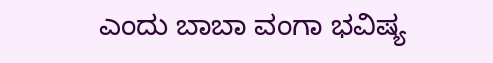ಎಂದು ಬಾಬಾ ವಂಗಾ ಭವಿಷ್ಯ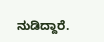ನುಡಿದ್ದಾರೆ.